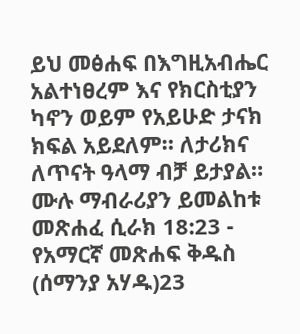ይህ መፅሐፍ በእግዚአብሔር አልተነፀረም እና የክርስቲያን ካኖን ወይም የአይሁድ ታናክ ክፍል አይደለም። ለታሪክና ለጥናት ዓላማ ብቻ ይታያል። ሙሉ ማብራሪያን ይመልከቱ መጽሐፈ ሲራክ 18:23 - የአማርኛ መጽሐፍ ቅዱስ (ሰማንያ አሃዱ)23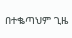በተቈጣህም ጊዜ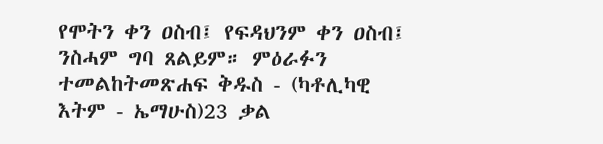የሞትን ቀን ዐስብ፤ የፍዳህንም ቀን ዐስብ፤ ንስሓም ግባ ጸልይም። ምዕራፉን ተመልከትመጽሐፍ ቅዱስ - (ካቶሊካዊ እትም - ኤማሁስ)23 ቃል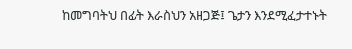ከመግባትህ በፊት እራስህን አዘጋጅ፤ ጌታን እንደሚፈታተኑት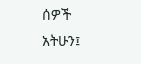ሰዎች አትሁን፤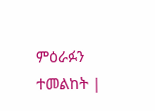ምዕራፉን ተመልከት |